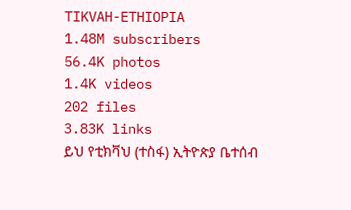TIKVAH-ETHIOPIA
1.48M subscribers
56.4K photos
1.4K videos
202 files
3.83K links
ይህ የቲክቫህ (ተስፋ) ኢትዮጵያ ቤተሰብ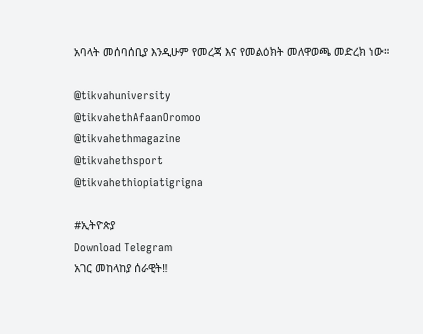አባላት መሰባሰቢያ እንዲሁም የመረጃ እና የመልዕክት መለዋወጫ መድረክ ነው።

@tikvahuniversity
@tikvahethAfaanOromoo
@tikvahethmagazine
@tikvahethsport
@tikvahethiopiatigrigna

#ኢትዮጵያ
Download Telegram
አገር መከላከያ ሰራዊት‼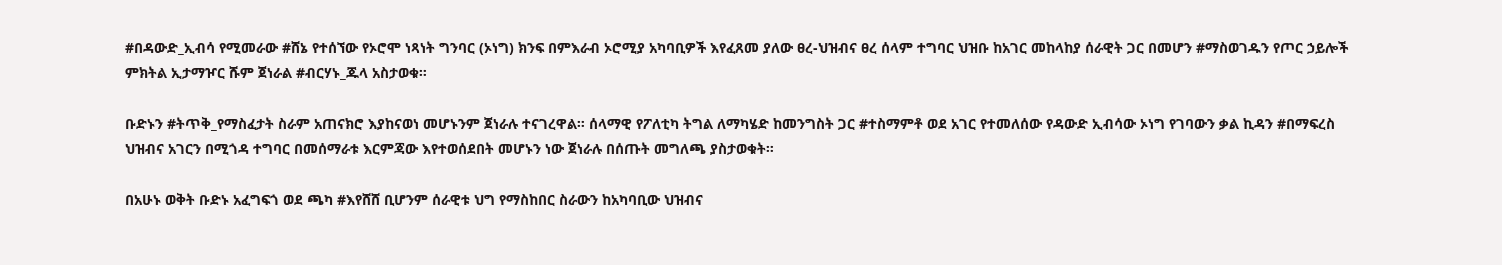#በዳውድ_ኢብሳ የሚመራው #ሸኔ የተሰኘው የኦሮሞ ነጻነት ግንባር (ኦነግ) ክንፍ በምእራብ ኦሮሚያ አካባቢዎች እየፈጸመ ያለው ፀረ-ህዝብና ፀረ ሰላም ተግባር ህዝቡ ከአገር መከላከያ ሰራዊት ጋር በመሆን #ማስወገዱን የጦር ኃይሎች ምክትል ኢታማዦር ሹም ጀነራል #ብርሃኑ_ጁላ አስታወቁ።

ቡድኑን #ትጥቅ_የማስፈታት ስራም አጠናክሮ እያከናወነ መሆኑንም ጀነራሉ ተናገረዋል። ሰላማዊ የፖለቲካ ትግል ለማካሄድ ከመንግስት ጋር #ተስማምቶ ወደ አገር የተመለሰው የዳውድ ኢብሳው ኦነግ የገባውን ቃል ኪዳን #በማፍረስ ህዝብና አገርን በሚጎዳ ተግባር በመሰማራቱ እርምጃው እየተወሰደበት መሆኑን ነው ጀነራሉ በሰጡት መግለጫ ያስታወቁት።

በአሁኑ ወቅት ቡድኑ አፈግፍጎ ወደ ጫካ #እየሸሸ ቢሆንም ሰራዊቱ ህግ የማስከበር ስራውን ከአካባቢው ህዝብና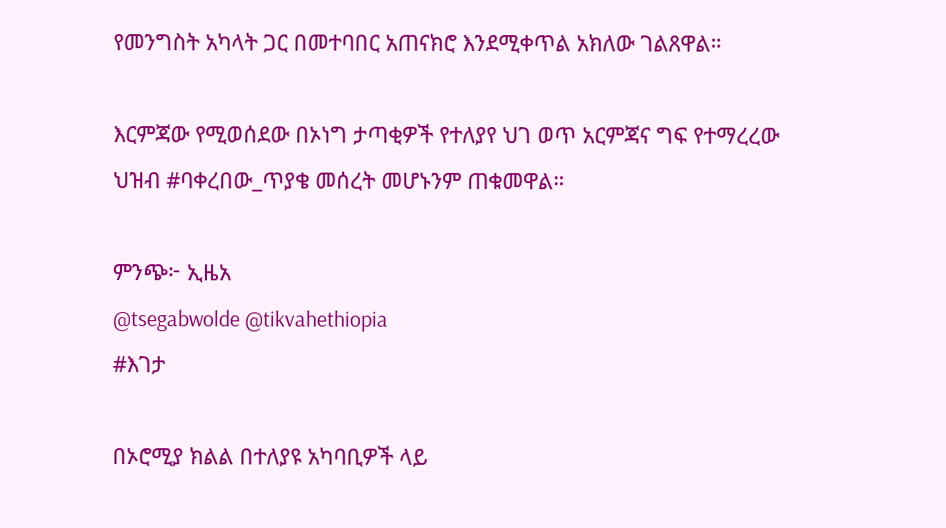የመንግስት አካላት ጋር በመተባበር አጠናክሮ እንደሚቀጥል አክለው ገልጸዋል።

እርምጃው የሚወሰደው በኦነግ ታጣቂዎች የተለያየ ህገ ወጥ አርምጃና ግፍ የተማረረው ህዝብ #ባቀረበው_ጥያቄ መሰረት መሆኑንም ጠቁመዋል።

ምንጭ፦ ኢዜአ
@tsegabwolde @tikvahethiopia
#እገታ

በኦሮሚያ ክልል በተለያዩ አካባቢዎች ላይ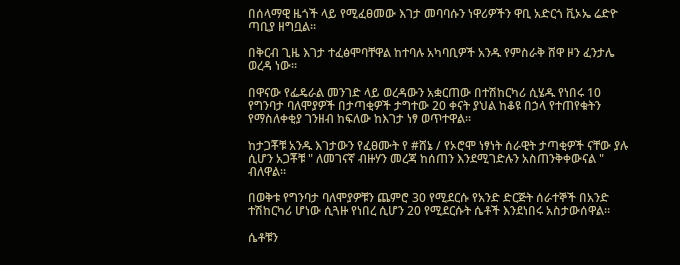በሰላማዊ ዜጎች ላይ የሚፈፀመው እገታ መባባሱን ነዋሪዎችን ዋቢ አድርጎ ቪኦኤ ሬድዮ ጣቢያ ዘግቧል።

በቅርብ ጊዜ እገታ ተፈፅሞባቸዋል ከተባሉ አካባቢዎች አንዱ የምስራቅ ሸዋ ዞን ፈንታሌ ወረዳ ነው።

በዋናው የፌዴራል መንገድ ላይ ወረዳውን አቋርጠው በተሽከርካሪ ሲሄዱ የነበሩ 10 የግንባታ ባለሞያዎች በታጣቂዎች ታግተው 20 ቀናት ያህል ከቆዩ በኃላ የተጠየቁትን የማስለቀቂያ ገንዘብ ከፍለው ከእገታ ነፃ ወጥተዋል።

ከታጋቾቹ አንዱ እገታውን የፈፀሙት የ #ሸኔ / የኦሮሞ ነፃነት ሰራዊት ታጣቂዎች ናቸው ያሉ ሲሆን አጋቾቹ " ለመገናኛ ብዙሃን መረጃ ከሰጠን እንደሚገድሉን አስጠንቅቀውናል " ብለዋል።

በወቅቱ የግንባታ ባለሞያዎቹን ጨምሮ 30 የሚደርሱ የአንድ ድርጅት ሰራተኞች በአንድ ተሽከርካሪ ሆነው ሲጓዙ የነበረ ሲሆን 20 የሚደርሱት ሴቶች እንደነበሩ አስታውሰዋል።

ሴቶቹን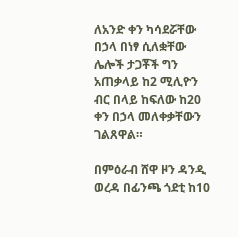ለአንድ ቀን ካሳደሯቸው በኃላ በነፃ ሲለቋቸው ሌሎች ታጋቾች ግን አጠቃላይ ከ2 ሚሊዮን ብር በላይ ከፍለው ከ20 ቀን በኃላ መለቀቃቸውን ገልጸዋል።

በምዕራብ ሸዋ ዞን ዳንዲ ወረዳ በፊንጫ ጎደቲ ከ10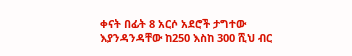ቀናት በፊት 8 አርሶ አደሮች ታግተው እያንዳንዳቸው ከ250 እስከ 300 ሺህ ብር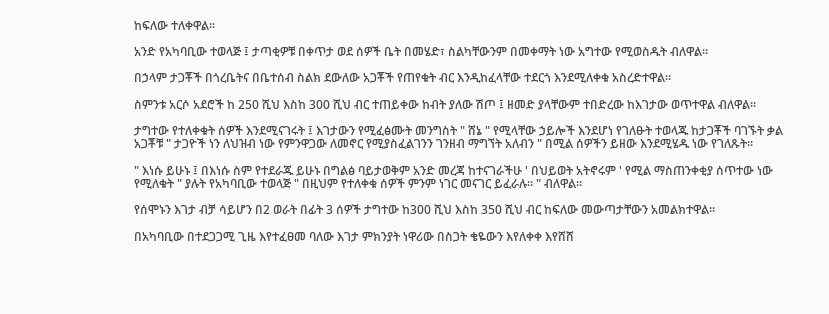ከፍለው ተለቀዋል።

አንድ የአካባቢው ተወላጅ ፤ ታጣቂዎቹ በቀጥታ ወደ ሰዎች ቤት በመሄድ፣ ስልካቸውንም በመቀማት ነው አግተው የሚወስዱት ብለዋል።

በኃላም ታጋቾች በጎረቤትና በቤተሰብ ስልክ ደውለው አጋቾች የጠየቁት ብር እንዲከፈላቸው ተደርጎ እንደሚለቀቁ አስረድተዋል።

ስምንቱ አርሶ አደሮች ከ 250 ሺህ እስከ 300 ሺህ ብር ተጠይቀው ከብት ያለው ሽጦ ፤ ዘመድ ያላቸውም ተበድረው ከእገታው ወጥተዋል ብለዋል።

ታግተው የተለቀቁት ሰዎች እንደሚናገሩት ፤ እገታውን የሚፈፅሙት መንግስት " ሸኔ " የሚላቸው ኃይሎች እንደሆነ የገለፁት ተወላጁ ከታጋቾች ባገኙት ቃል አጋቾቹ " ታጋዮች ነን ለህዝብ ነው የምንዋጋው ለመኖር የሚያስፈልገንን ገንዘብ ማግኘት አለብን " በሚል ሰዎችን ይዘው እንደሚሄዱ ነው የገለጹት።

" እነሱ ይሁኑ ፤ በእነሱ ስም የተደራጁ ይሁኑ በግልፅ ባይታወቅም አንድ መረጃ ከተናገራችሁ ' በህይወት አትኖሩም ' የሚል ማስጠንቀቂያ ሰጥተው ነው የሚለቁት " ያሉት የአካባቢው ተወላጅ " በዚህም የተለቀቁ ሰዎች ምንም ነገር መናገር ይፈራሉ። " ብለዋል።

የሰሞኑን እገታ ብቻ ሳይሆን በ2 ወራት በፊት 3 ሰዎች ታግተው ከ300 ሺህ እስከ 350 ሺህ ብር ከፍለው መውጣታቸውን አመልክተዋል።

በአካባቢው በተደጋጋሚ ጊዜ እየተፈፀመ ባለው እገታ ምክንያት ነዋሪው በስጋት ቄዬውን እየለቀቀ እየሸሸ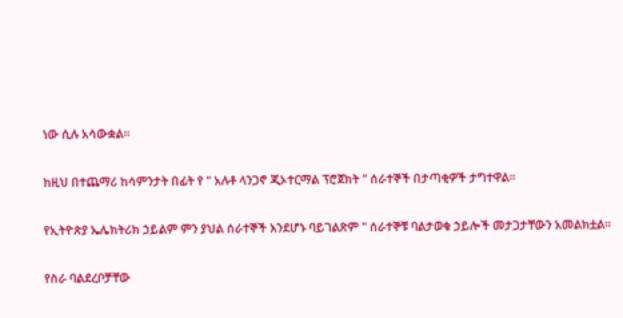ነው ሲሉ አሳውቋል።

ከዚህ በተጨማሪ ከሳምንታት በፊት የ " አሉቶ ላንጋኖ ጂኦተርማል ፕሮጀክት " ሰራተኞች በታጣቂዎች ታግተዋል።

የኢትዮጵያ ኤሌክትሪክ ኃይልም ምን ያህል ሰራተኞች እንደሆኑ ባይገልጽም " ሰራተኞቹ ባልታወቁ ኃይሎች መታጋታቸውን አመልክቷል።

የስራ ባልደረቦቻቸው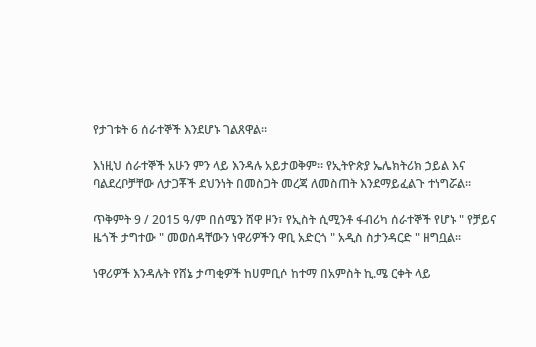የታገቱት 6 ሰራተኞች እንደሆኑ ገልጸዋል።

እነዚህ ሰራተኞች አሁን ምን ላይ እንዳሉ አይታወቅም። የኢትዮጵያ ኤሌክትሪክ ኃይል እና ባልደረቦቻቸው ለታጋቾች ደህንነት በመስጋት መረጃ ለመስጠት እንደማይፈልጉ ተነግሯል።

ጥቅምት 9 / 2015 ዓ/ም በሰሜን ሸዋ ዞን፣ የኢስት ሲሚንቶ ፋብሪካ ሰራተኞች የሆኑ " የቻይና ዜጎች ታግተው " መወሰዳቸውን ነዋሪዎችን ዋቢ አድርጎ " አዲስ ስታንዳርድ " ዘግቧል።

ነዋሪዎች እንዳሉት የሸኔ ታጣቂዎች ከሀምቢሶ ከተማ በአምስት ኪ.ሜ ርቀት ላይ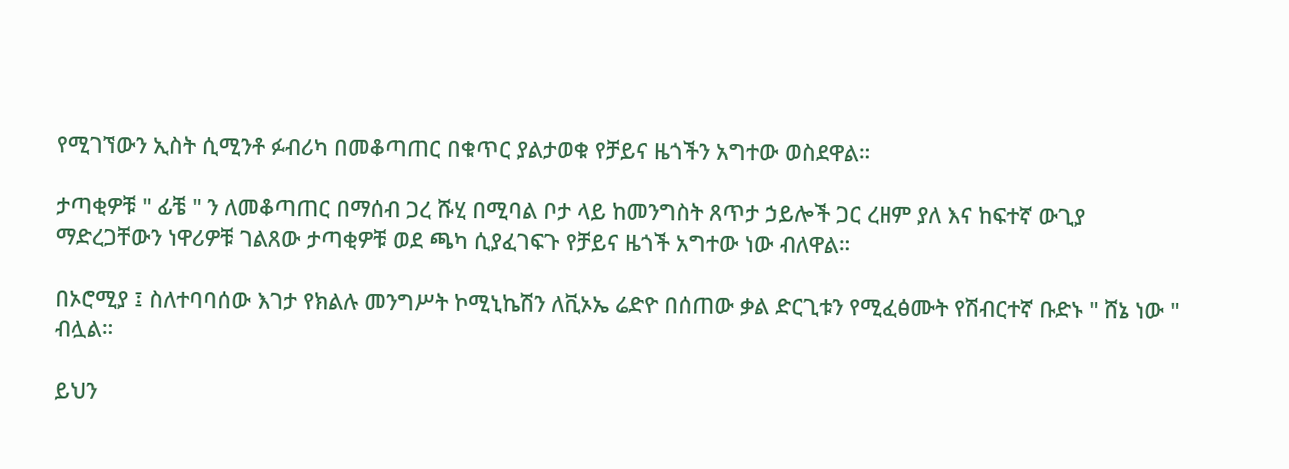የሚገኘውን ኢስት ሲሚንቶ ፉብሪካ በመቆጣጠር በቁጥር ያልታወቁ የቻይና ዜጎችን አግተው ወስደዋል።

ታጣቂዎቹ " ፊቼ " ን ለመቆጣጠር በማሰብ ጋረ ሹሂ በሚባል ቦታ ላይ ከመንግስት ጸጥታ ኃይሎች ጋር ረዘም ያለ እና ከፍተኛ ውጊያ ማድረጋቸውን ነዋሪዎቹ ገልጸው ታጣቂዎቹ ወደ ጫካ ሲያፈገፍጉ የቻይና ዜጎች አግተው ነው ብለዋል።

በኦሮሚያ ፤ ስለተባባሰው እገታ የክልሉ መንግሥት ኮሚኒኬሽን ለቪኦኤ ሬድዮ በሰጠው ቃል ድርጊቱን የሚፈፅሙት የሽብርተኛ ቡድኑ " ሸኔ ነው " ብሏል።

ይህን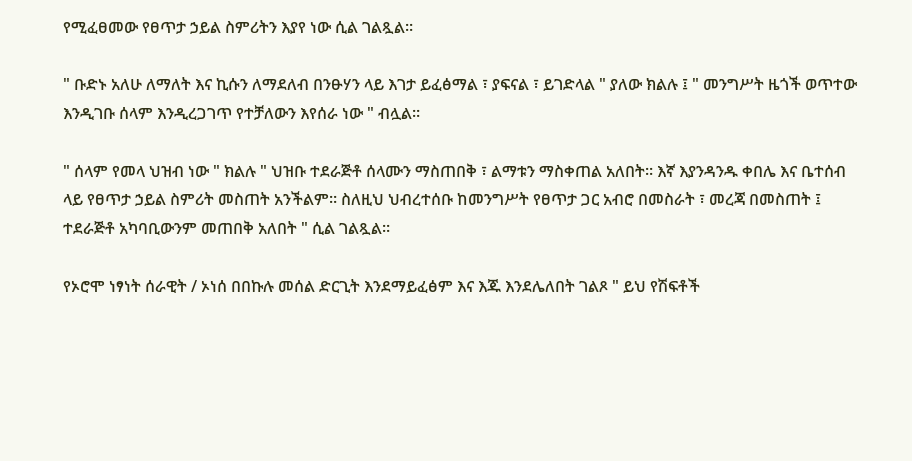የሚፈፀመው የፀጥታ ኃይል ስምሪትን እያየ ነው ሲል ገልጿል።

" ቡድኑ አለሁ ለማለት እና ኪሱን ለማደለብ በንፁሃን ላይ እገታ ይፈፅማል ፣ ያፍናል ፣ ይገድላል " ያለው ክልሉ ፤ " መንግሥት ዜጎች ወጥተው እንዲገቡ ሰላም እንዲረጋገጥ የተቻለውን እየሰራ ነው " ብሏል።

" ሰላም የመላ ህዝብ ነው " ክልሉ " ህዝቡ ተደራጅቶ ሰላሙን ማስጠበቅ ፣ ልማቱን ማስቀጠል አለበት። እኛ እያንዳንዱ ቀበሌ እና ቤተሰብ ላይ የፀጥታ ኃይል ስምሪት መስጠት አንችልም። ስለዚህ ህብረተሰቡ ከመንግሥት የፀጥታ ጋር አብሮ በመስራት ፣ መረጃ በመስጠት ፤ ተደራጅቶ አካባቢውንም መጠበቅ አለበት " ሲል ገልጿል።

የኦሮሞ ነፃነት ሰራዊት / ኦነሰ በበኩሉ መሰል ድርጊት እንደማይፈፅም እና እጁ እንደሌለበት ገልጾ " ይህ የሽፍቶች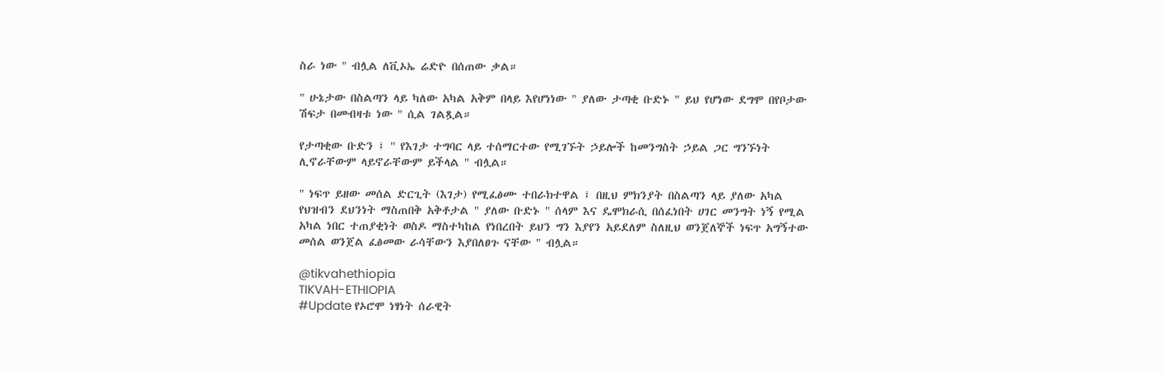ስራ ነው " ብሏል ለቪኦኤ ሬድዮ በሰጠው ቃል።

" ሁኔታው በስልጣን ላይ ካለው አካል አቅም በላይ እየሆነነው " ያለው ታጣቂ ቡድኑ " ይህ የሆነው ደግሞ በየቦታው ሽፍታ በመብዛቱ ነው " ሲል ገልጿል።

የታጣቂው ቡድን ፤ " የእገታ ተግባር ላይ ተሰማርተው የሚገኙት ኃይሎች ከመንግስት ኃይል ጋር ግንኙነት ሊኖራቸውም ላይኖራቸውም ይችላል " ብሏል።

" ነፍጥ ይዘው መሰል ድርጊት (እገታ) የሚፈፅሙ ተበራክተዋል ፤ በዚህ ምክንያት በስልጣን ላይ ያለው አካል የህዝብን ደህንነት ማስጠበቅ አቅቶታል " ያለው ቡድኑ " ሰላም እና ዴሞክራሲ በሰፈነበት ሀገር መንግት ነኝ የሚል አካል ነበር ተጠያቂነት ወስዶ ማስተካከል የነበረበት ይህን ግን እያየን አይደለም ስለዚህ ወንጀለኞች ነፍጥ አግኝተው መሰል ወንጀል ፈፅመው ራሳቸውን እያበለፀጉ ናቸው " ብሏል።

@tikvahethiopia
TIKVAH-ETHIOPIA
#Update የኦሮሞ ነፃነት ሰራዊት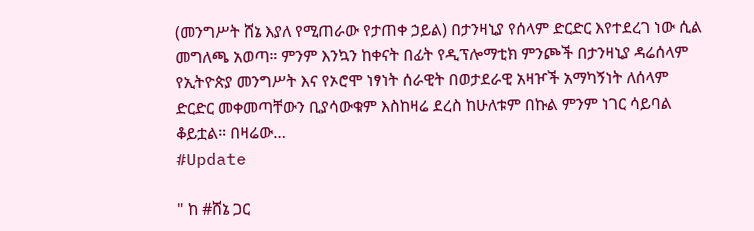(መንግሥት ሸኔ እያለ የሚጠራው የታጠቀ ኃይል) በታንዛኒያ የሰላም ድርድር እየተደረገ ነው ሲል መግለጫ አወጣ። ምንም እንኳን ከቀናት በፊት የዲፕሎማቲክ ምንጮች በታንዛኒያ ዳሬሰላም የኢትዮጵያ መንግሥት እና የኦሮሞ ነፃነት ሰራዊት በወታደራዊ አዛዦች አማካኝነት ለሰላም ድርድር መቀመጣቸውን ቢያሳውቁም እስከዛሬ ደረስ ከሁለቱም በኩል ምንም ነገር ሳይባል ቆይቷል። በዛሬው…
#Update

" ከ #ሸኔ ጋር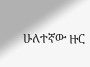ሁለተኛው ዙር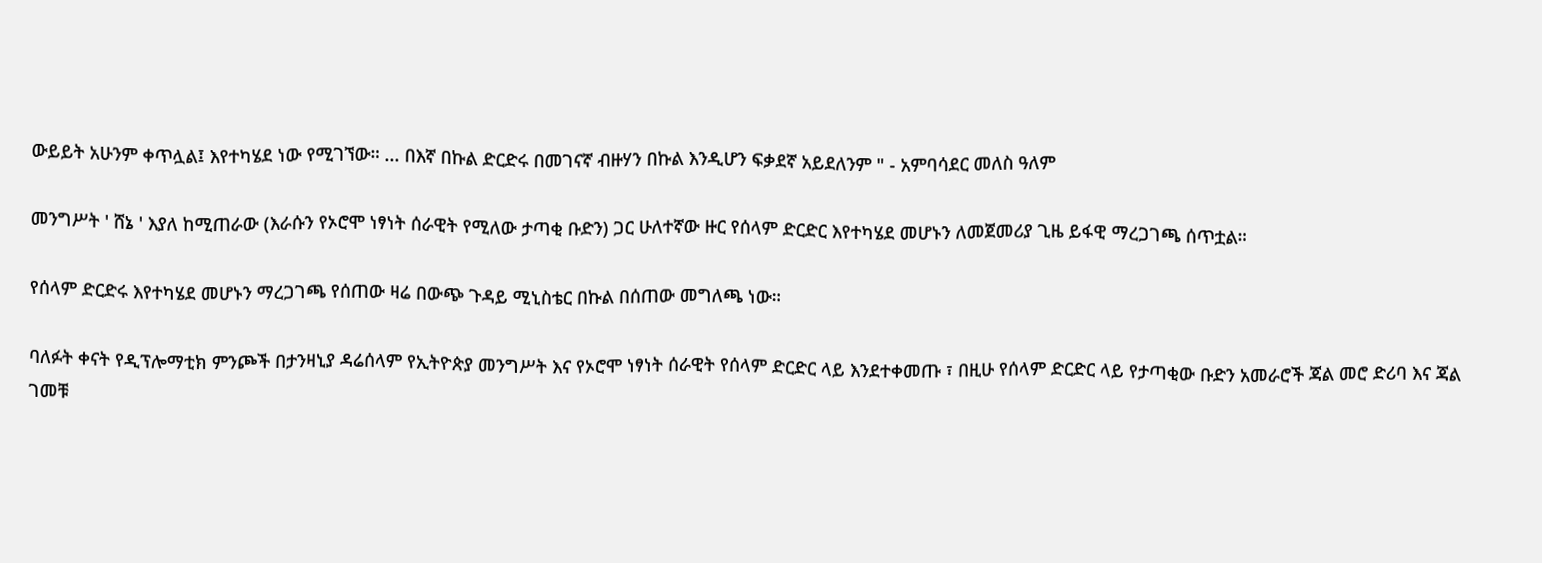ውይይት አሁንም ቀጥሏል፤ እየተካሄደ ነው የሚገኘው። ... በእኛ በኩል ድርድሩ በመገናኛ ብዙሃን በኩል እንዲሆን ፍቃደኛ አይደለንም " - አምባሳደር መለስ ዓለም

መንግሥት ' ሸኔ ' እያለ ከሚጠራው (እራሱን የኦሮሞ ነፃነት ሰራዊት የሚለው ታጣቂ ቡድን) ጋር ሁለተኛው ዙር የሰላም ድርድር እየተካሄደ መሆኑን ለመጀመሪያ ጊዜ ይፋዊ ማረጋገጫ ሰጥቷል።

የሰላም ድርድሩ እየተካሄደ መሆኑን ማረጋገጫ የሰጠው ዛሬ በውጭ ጉዳይ ሚኒስቴር በኩል በሰጠው መግለጫ ነው።

ባለፉት ቀናት የዲፕሎማቲክ ምንጮች በታንዛኒያ ዳሬሰላም የኢትዮጵያ መንግሥት እና የኦሮሞ ነፃነት ሰራዊት የሰላም ድርድር ላይ እንደተቀመጡ ፣ በዚሁ የሰላም ድርድር ላይ የታጣቂው ቡድን አመራሮች ጃል መሮ ድሪባ እና ጃል ገመቹ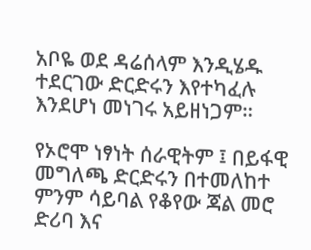አቦዬ ወደ ዳሬሰላም እንዲሄዱ ተደርገው ድርድሩን እየተካፈሉ እንደሆነ መነገሩ አይዘነጋም።

የኦሮሞ ነፃነት ሰራዊትም ፤ በይፋዊ መግለጫ ድርድሩን በተመለከተ ምንም ሳይባል የቆየው ጃል መሮ ድሪባ እና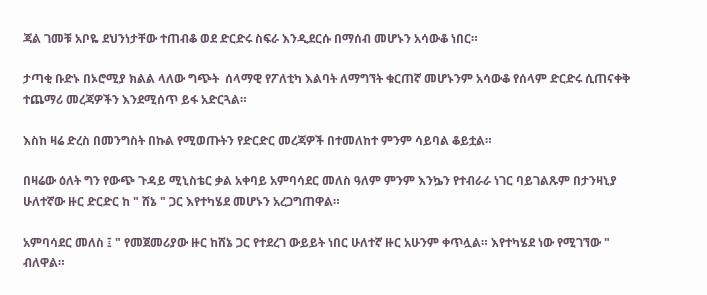ጃል ገመቹ አቦዬ ደህንነታቸው ተጠብቆ ወደ ድርድሩ ስፍራ እንዲደርሱ በማሰብ መሆኑን አሳውቆ ነበር።

ታጣቂ ቡድኑ በኦሮሚያ ክልል ላለው ግጭት  ሰላማዊ የፖለቲካ እልባት ለማግኘት ቁርጠኛ መሆኑንም አሳውቆ የሰላም ድርድሩ ሲጠናቀቅ ተጨማሪ መረጃዎችን እንደሚሰጥ ይፋ አድርጓል።

እስከ ዛሬ ድረስ በመንግስት በኩል የሚወጡትን የድርድር መረጃዎች በተመለከተ ምንም ሳይባል ቆይቷል።

በዛሬው ዕለት ግን የውጭ ጉዳይ ሚኒስቴር ቃል አቀባይ አምባሳደር መለስ ዓለም ምንም እንኴን የተብራራ ነገር ባይገልጹም በታንዛኒያ ሁለተኛው ዙር ድርድር ከ " ሸኔ " ጋር እየተካሄደ መሆኑን አረጋግጠዋል።

አምባሳደር መለስ ፤ " የመጀመሪያው ዙር ከሸኔ ጋር የተደረገ ውይይት ነበር ሁለተኛ ዙር አሁንም ቀጥሏል። እየተካሄደ ነው የሚገኘው " ብለዋል።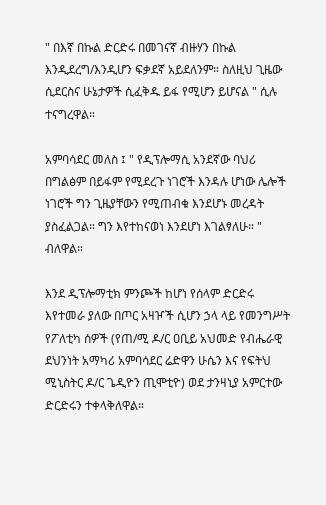" በእኛ በኩል ድርድሩ በመገናኛ ብዙሃን በኩል እንዲደረግ/እንዲሆን ፍቃደኛ አይደለንም። ስለዚህ ጊዜው ሲደርስና ሁኔታዎች ሲፈቅዱ ይፋ የሚሆን ይሆናል " ሲሉ ተናግረዋል።

አምባሳደር መለስ ፤ " የዲፕሎማሲ አንደኛው ባህሪ በግልፅም በይፋም የሚደረጉ ነገሮች እንዳሉ ሆነው ሌሎች ነገሮች ግን ጊዜያቸውን የሚጠብቁ እንደሆኑ መረዳት ያስፈልጋል። ግን እየተከናወነ እንደሆነ እገልፃለሁ። " ብለዋል።

እንደ ዲፕሎማቲክ ምንጮች ከሆነ የሰላም ድርድሩ እየተመራ ያለው በጦር አዛዦች ሲሆን ኃላ ላይ የመንግሥት የፖለቲካ ሰዎች (የጠ/ሚ ዶ/ር ዐቢይ አህመድ የብሔራዊ ደህንነት አማካሪ አምባሳደር ሬድዋን ሁሴን እና የፍትህ ሚኒስትር ዶ/ር ጌዲዮን ጢሞቲዮ) ወደ ታንዛኒያ አምርተው ድርድሩን ተቀላቅለዋል።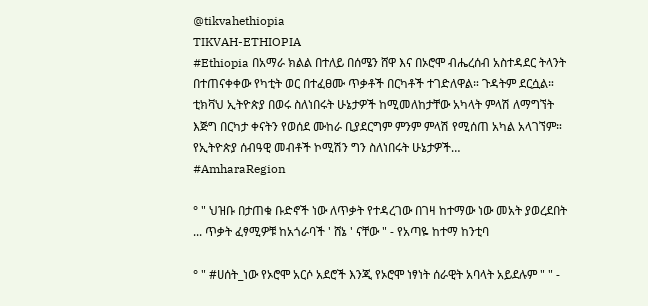@tikvahethiopia
TIKVAH-ETHIOPIA
#Ethiopia በአማራ ክልል በተለይ በሰሜን ሸዋ እና በኦሮሞ ብሔረሰብ አስተዳደር ትላንት በተጠናቀቀው የካቲት ወር በተፈፀሙ ጥቃቶች በርካቶች ተገድለዋል። ጉዳትም ደርሷል። ቲክቫህ ኢትዮጵያ በወሩ ስለነበሩት ሁኔታዎች ከሚመለከታቸው አካላት ምላሽ ለማግኘት እጅግ በርካታ ቀናትን የወሰደ ሙከራ ቢያደርግም ምንም ምላሽ የሚሰጠ አካል አላገኘም። የኢትዮጵያ ሰብዓዊ መብቶች ኮሚሽን ግን ስለነበሩት ሁኔታዎች…
#AmharaRegion

° " ህዝቡ በታጠቁ ቡድኖች ነው ለጥቃት የተዳረገው በገዛ ከተማው ነው መአት ያወረደበት ... ጥቃት ፈፃሚዎቹ ከአጎራባች ' ሸኔ ' ናቸው " - የአጣዬ ከተማ ከንቲባ

° " #ሀሰት_ነው የኦሮሞ አርሶ አደሮች እንጂ የኦሮሞ ነፃነት ሰራዊት አባላት አይደሉም " " -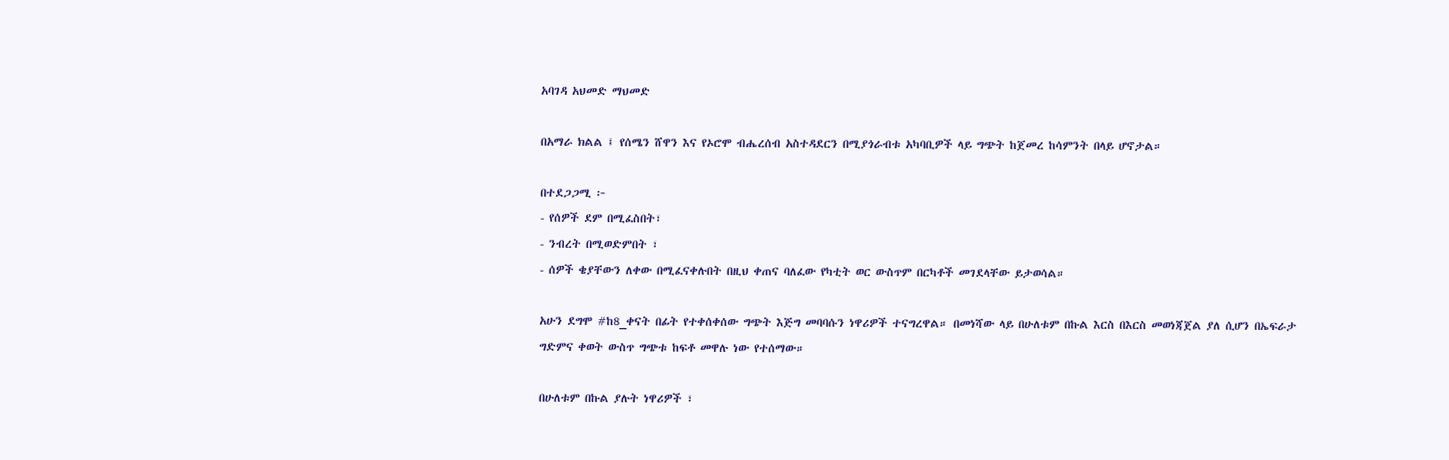አባገዳ አህመድ ማህመድ

በአማራ ክልል ፤ የሰሜን ሸዋን እና የኦሮሞ ብሔረሰብ አስተዳደርን በሚያጎራብቱ አካባቢዎች ላይ ግጭት ከጀመረ ከሳምንት በላይ ሆኖታል።

በተደጋጋሚ ፦
- የሰዎች ደም በሚፈስበት፣
- ንብረት በሚወድምበት ፣
- ሰዎች ቄያቸውን ለቀው በሚፈናቀሉበት በዚህ ቀጠና ባለፈው የካቲት ወር ውስጥም በርካቶች መገደላቸው ይታወሳል።

አሁን ደግሞ #ከ8_ቀናት በፊት የተቀሰቀሰው ግጭት እጅግ መባባሱን ነዋሪዎች ተናግረዋል። በመነሻው ላይ በሁለቱም በኩል እርስ በእርስ መወነጃጀል ያለ ሲሆን በኤፍራታ ግድምና ቀወት ውስጥ ግጭቱ ከፍቶ መዋሉ ነው የተሰማው።

በሁለቱም በኩል ያሉት ነዋሪዎች ፣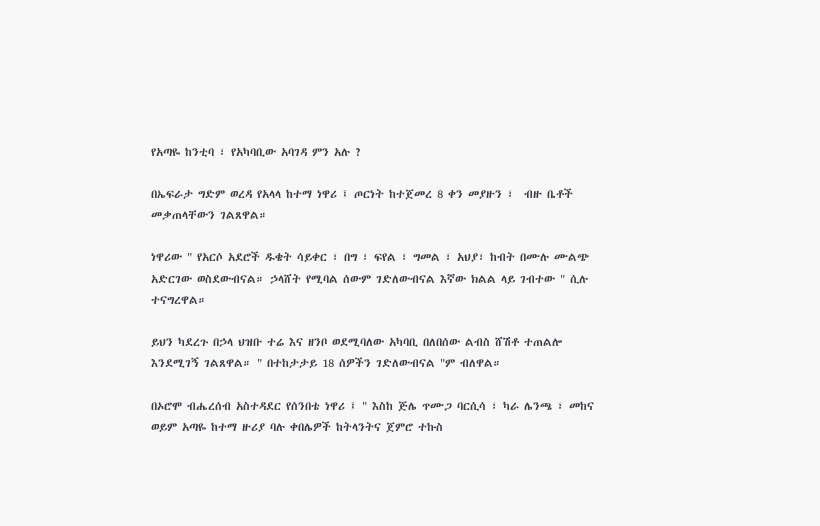የአጣዬ ከንቲባ ፣ የአካባቢው አባገዳ ምን አሉ ?

በኤፍራታ ግድም ወረዳ የአላላ ከተማ ነዋሪ ፤ ጦርነት ከተጀመረ 8 ቀን መያዙን ፣  ብዙ ቤቶች መቃጠላቸውን ገልጸዋል።

ነዋሪው " የአርሶ አደሮች ዱቄት ሳይቀር ፣ በግ ፣ ፍየል ፣ ግመል ፣ አህያ፣ ከብት በሙሉ ሙልጭ አድርገው ወስደውብናል። ኃላሸት የሚባል ሰውም ገድለውብናል እኛው ክልል ላይ ገብተው " ሲሉ ተናግረዋል።

ይህን ካደረጉ በኃላ ህዝቡ ተሬ እና ዘንቦ ወደሚባለው አካባቢ በለበሰው ልብስ ሸሽቶ ተጠልሎ እንደሚገኝ ገልጸዋል። " በተከታታይ 18 ሰዎችን ገድለውብናል "ም ብለዋል።

በኦሮሞ ብሔረሰብ አስተዳደር የሰንበቴ ነዋሪ ፤ " እስከ ጅሌ ጥሙጋ ባርሲሳ ፣ ካራ ሌንጫ ፣ መከና ወይም አጣዬ ከተማ ዙሪያ ባሉ ቀበሌዎች ከትላንትና ጀምሮ ተኩስ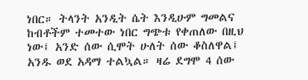ነበር። ትላንት አንዲት ሴት እንዲሁም ግመልና ከብቶችም ተመተው ነበር ግጭቱ የቀጠለው በዚህ ነው፤ አንድ ሰው ሲሞት ሁለት ሰው ቆስለዋል፤ አንዱ ወደ አዳማ ተልኳል። ዛሬ ደግሞ 4 ሰው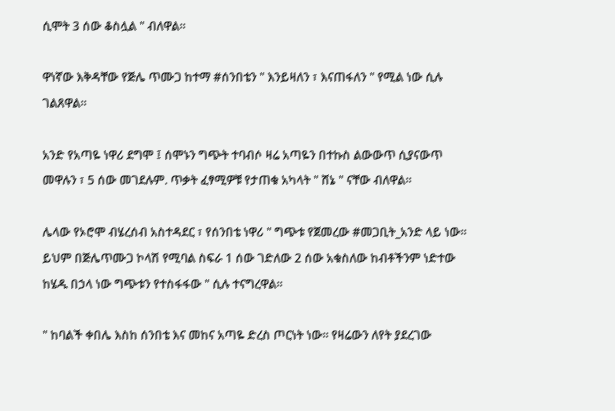ሲሞት 3 ሰው ቆስሏል " ብለዋል።

ዋነኛው እቅዳቸው የጅሌ ጥሙጋ ከተማ #ሰንበቴን " እንይዛለን ፣ እናጠፋለን " የሚል ነው ሲሉ ገልጸዋል።

አንድ የአጣዬ ነዋሪ ደግሞ ፤ ሰሞኑን ግጭት ተባብሶ ዛሬ አጣዬን በተኩስ ልውውጥ ሲያናውጥ መዋሉን ፣ 5 ሰው መገደሉም. ጥቃት ፈፃሚዎቹ የታጠቁ አካላት " ሸኔ " ናቸው ብለዋል።

ሌላው የኦሮሞ ብሄረሰብ አስተዳደር ፣ የሰንበቴ ነዋሪ " ግጭቱ የጀመረው #መጋቢት_አንድ ላይ ነው። ይህም በጅሌጥሙጋ ኮላሽ የሚባል ስፍራ 1 ሰው ገድለው 2 ሰው አቁስለው ከብቶችንም ነድተው ከሄዱ በኃላ ነው ግጭቱን የተስፋፋው " ሲሉ ተናግረዋል።

" ከባልች ቀበሌ እስከ ሰንበቴ እና መከና አጣዬ ድረስ ጦርነት ነው። የዛሬውን ለየት ያደረገው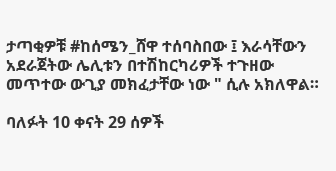ታጣቂዎቹ #ከሰሜን_ሸዋ ተሰባስበው ፤ እራሳቸውን አደራጀትው ሌሊቱን በተሽከርካሪዎች ተጉዘው መጥተው ውጊያ መክፈታቸው ነው " ሲሉ አክለዋል።

ባለፉት 10 ቀናት 29 ሰዎች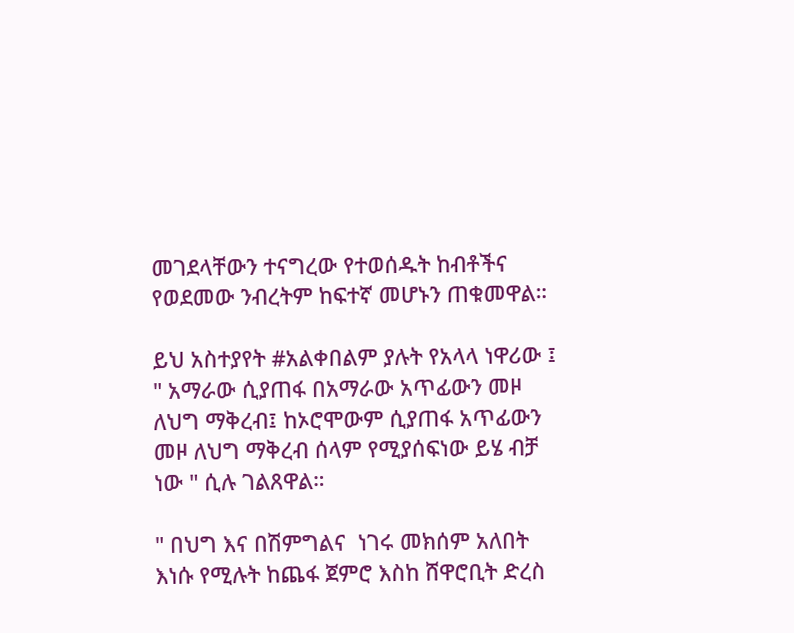መገደላቸውን ተናግረው የተወሰዱት ከብቶችና የወደመው ንብረትም ከፍተኛ መሆኑን ጠቁመዋል።

ይህ አስተያየት #አልቀበልም ያሉት የአላላ ነዋሪው ፤ " አማራው ሲያጠፋ በአማራው አጥፊውን መዞ ለህግ ማቅረብ፤ ከኦሮሞውም ሲያጠፋ አጥፊውን መዞ ለህግ ማቅረብ ሰላም የሚያሰፍነው ይሄ ብቻ ነው " ሲሉ ገልጸዋል።

" በህግ እና በሽምግልና  ነገሩ መክሰም አለበት እነሱ የሚሉት ከጨፋ ጀምሮ እስከ ሸዋሮቢት ድረስ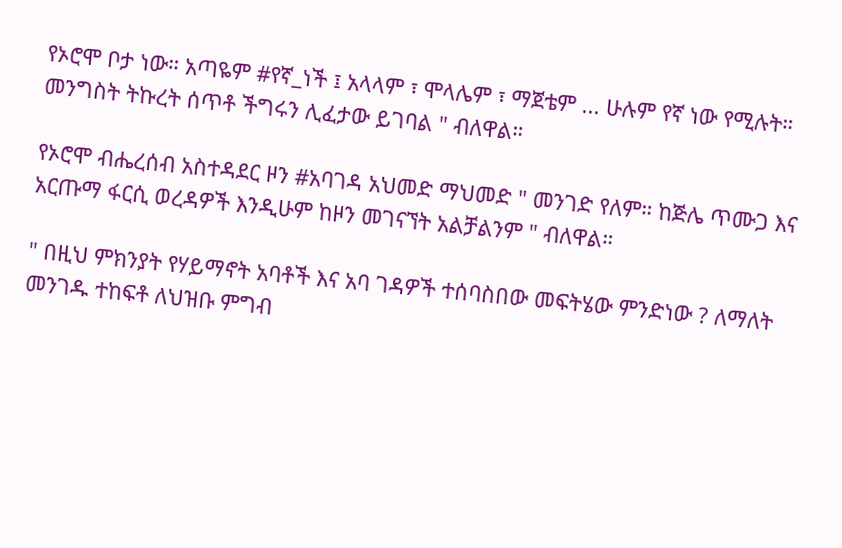የኦሮሞ ቦታ ነው። አጣዬም #የኛ_ነች ፤ አላላም ፣ ሞላሌም ፣ ማጀቴም ... ሁሉም የኛ ነው የሚሉት። መንግስት ትኩረት ሰጥቶ ችግሩን ሊፈታው ይገባል " ብለዋል።

የኦሮሞ ብሔረሰብ አስተዳደር ዞን #አባገዳ አህመድ ማህመድ " መንገድ የለም። ከጅሌ ጥሙጋ እና አርጡማ ፋርሲ ወረዳዎች እንዲሁም ከዞን መገናኘት አልቻልንም " ብለዋል።

" በዚህ ምክንያት የሃይማኖት አባቶች እና አባ ገዳዎች ተሰባስበው መፍትሄው ምንድነው ? ለማለት መንገዱ ተከፍቶ ለህዝቡ ምግብ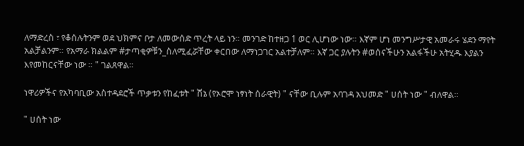ለማድረስ ፣ የቆሰሉትንም ወደ ህክምና ቦታ ለመውሰድ ጥረት ላይ ነን። መንገድ ከተዘጋ 1 ወር ሊሆነው ነው። እኛም ሆነ መንግሥታዊ አመራሩ ሄደን ማየት አልቻልንም። የአማራ ክልልም #ታጣቂዎቹን_ስለሚፈሯቸው ቀርበው ለማነጋገር አልተቻለም። እኛ ጋር ያሉትን #ወሰናችሁን አልፋችሁ አትሂዱ እያልን እየመከርናቸው ነው ። " ገልጸዋል።

ነዋሪዎችና የአካባቢው አስተዳደሮች ጥቃቱን የከፈቱት " ሸኔ (የኦሮሞ ነፃነት ሰራዊት) " ናቸው ቢሉም አባገዳ አህመድ " ሀሰት ነው " ብለዋል።

" ሀሰት ነው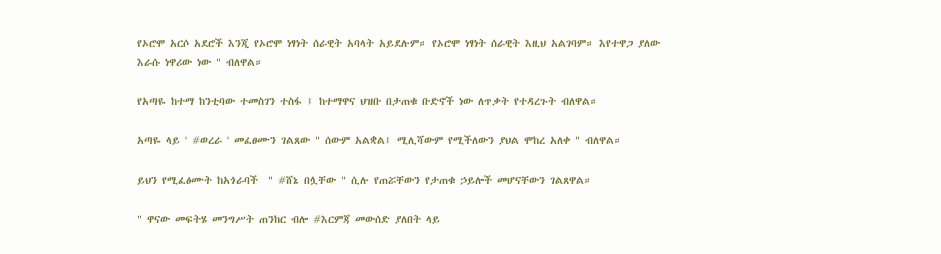የኦሮሞ አርሶ አደሮች እንጂ የኦሮሞ ነፃነት ሰራዊት አባላት አይደሉም። የኦሮሞ ነፃነት ሰራዊት እዚህ አልገባም። እየተዋጋ ያለው እራሱ ነዋሪው ነው " ብለዋል።

የአጣዬ ከተማ ከንቲባው ተመስገን ተስፋ ፤ ከተማዋና ህዝቡ በታጠቁ ቡድኖች ነው ለጥቃት የተዳረጉት ብለዋል።

አጣዬ ላይ ' #ወረራ ' መፈፀሙን ገልጸው " ሰውም አልቋል፤ ሚሊሻውም የሚችለውን ያህል ሞከረ አለቀ " ብለዋል።

ይህን የሚፈፅሙት ከአጎራባች  " #ሸኔ በሏቸው " ሲሉ የጠሯቸውን የታጠቁ ኃይሎች መሆናቸውን ገልጸዋል።

" ዋናው መፍትሄ መንግሥት ጠንከር ብሎ #እርምጃ መውሰድ ያለበት ላይ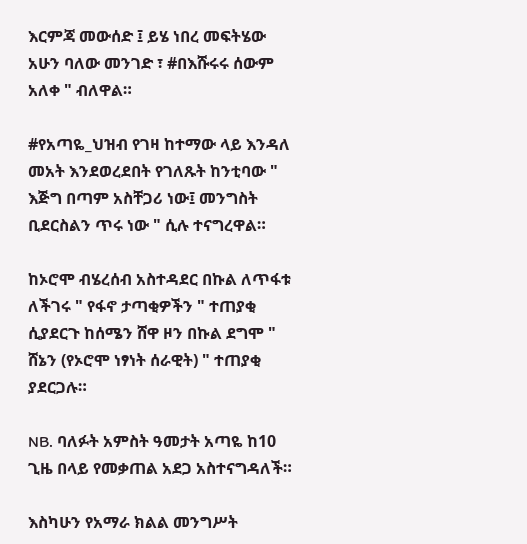እርምጃ መውሰድ ፤ ይሄ ነበረ መፍትሄው  አሁን ባለው መንገድ ፣ #በእሹሩሩ ሰውም አለቀ " ብለዋል።

#የአጣዬ_ህዝብ የገዛ ከተማው ላይ እንዳለ መአት እንደወረደበት የገለጹት ከንቲባው " እጅግ በጣም አስቸጋሪ ነው፤ መንግስት ቢደርስልን ጥሩ ነው " ሲሉ ተናግረዋል።

ከኦሮሞ ብሄረሰብ አስተዳደር በኩል ለጥፋቱ ለችገሩ " የፋኖ ታጣቂዎችን " ተጠያቂ ሲያደርጉ ከሰሜን ሸዋ ዞን በኩል ደግሞ " ሸኔን (የኦሮሞ ነፃነት ሰራዊት) " ተጠያቂ ያደርጋሉ።

NB. ባለፉት አምስት ዓመታት አጣዬ ከ10 ጊዜ በላይ የመቃጠል አደጋ አስተናግዳለች።

እስካሁን የአማራ ክልል መንግሥት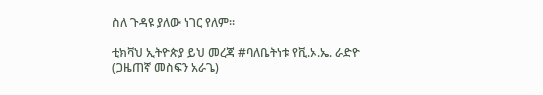ስለ ጉዳዩ ያለው ነገር የለም።

ቲክቫህ ኢትዮጵያ ይህ መረጃ #ባለቤትነቱ የቪ.ኦ.ኤ. ራድዮ (ጋዜጠኛ መስፍን አራጌ)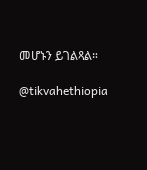መሆኑን ይገልጻል።

@tikvahethiopia